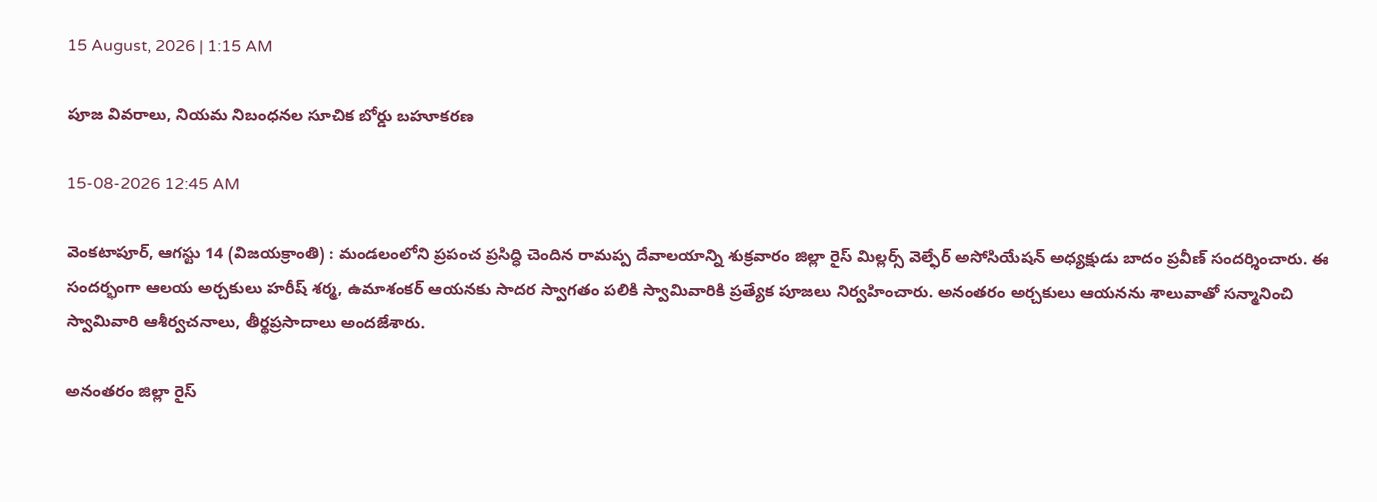15 August, 2026 | 1:15 AM

పూజ వివరాలు, నియమ నిబంధనల సూచిక బోర్డు బహూకరణ

15-08-2026 12:45 AM

వెంకటాపూర్, ఆగస్టు 14 (విజయక్రాంతి) : మండలంలోని ప్రపంచ ప్రసిద్ధి చెందిన రామప్ప దేవాలయాన్ని శుక్రవారం జిల్లా రైస్ మిల్లర్స్ వెల్ఫేర్ అసోసియేషన్ అధ్యక్షుడు బాదం ప్రవీణ్ సందర్శించారు. ఈ సందర్భంగా ఆలయ అర్చకులు హరీష్ శర్మ, ఉమాశంకర్ ఆయనకు సాదర స్వాగతం పలికి స్వామివారికి ప్రత్యేక పూజలు నిర్వహించారు. అనంతరం అర్చకులు ఆయనను శాలువాతో సన్మానించి స్వామివారి ఆశీర్వచనాలు, తీర్థప్రసాదాలు అందజేశారు.

అనంతరం జిల్లా రైస్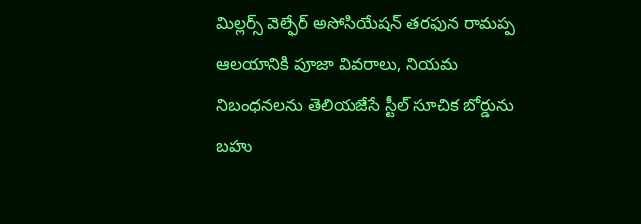మిల్లర్స్ వెల్ఫేర్ అసోసియేషన్ తరఫున రామప్ప ఆలయానికి పూజా వివరాలు, నియమ నిబంధనలను తెలియజేసే స్టీల్ సూచిక బోర్డును బహు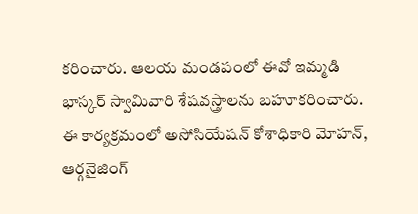కరించారు. ఆలయ మండపంలో ఈవో ఇమ్మడి భాస్కర్ స్వామివారి శేషవస్త్రాలను బహూకరించారు. ఈ కార్యక్రమంలో అసోసియేషన్ కోశాధికారి మోహన్, ఆర్గనైజింగ్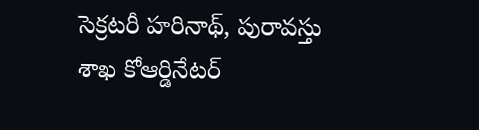సెక్రటరీ హరినాథ్, పురావస్తు శాఖ కోఆర్డినేటర్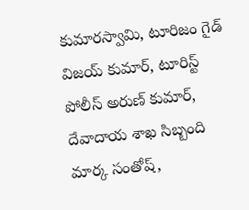కుమారస్వామి, టూరిజం గైడ్ విజయ్ కుమార్, టూరిస్ట్ పోలీస్ అరుణ్ కుమార్, దేవాదాయ శాఖ సిబ్బంది మార్క సంతోష్,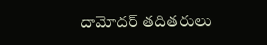దామోదర్ తదితరులు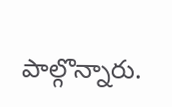పాల్గొన్నారు.